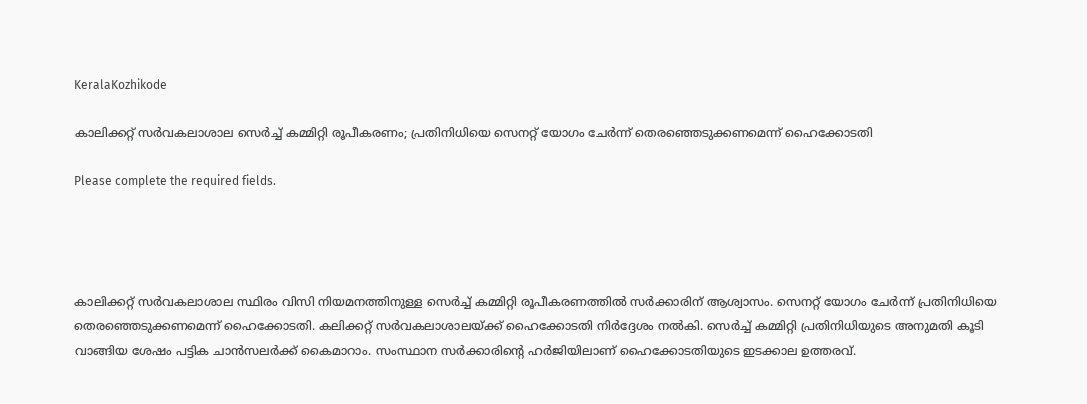KeralaKozhikode

കാലിക്കറ്റ് സർവകലാശാല സെർച്ച് കമ്മിറ്റി രൂപീകരണം; പ്രതിനിധിയെ സെനറ്റ് യോഗം ചേർന്ന് തെരഞ്ഞെടുക്കണമെന്ന് ഹൈക്കോടതി

Please complete the required fields.




കാലിക്കറ്റ് സർവകലാശാല സ്ഥിരം വിസി നിയമനത്തിനുള്ള സെർച്ച് കമ്മിറ്റി രൂപീകരണത്തിൽ സർക്കാരിന് ആശ്വാസം. സെനറ്റ് യോഗം ചേർന്ന് പ്രതിനിധിയെ തെരഞ്ഞെടുക്കണമെന്ന് ഹൈക്കോടതി. കലിക്കറ്റ് സർവകലാശാലയ്ക്ക് ഹൈക്കോടതി നിർദ്ദേശം നൽ‌കി. സെർച്ച് കമ്മിറ്റി പ്രതിനിധിയുടെ അനുമതി കൂടി വാങ്ങിയ ശേഷം പട്ടിക ചാൻസലർക്ക് കൈമാറാം. സംസ്ഥാന സർക്കാരിന്റെ ഹർജിയിലാണ് ഹൈക്കോടതിയുടെ ഇടക്കാല ഉത്തരവ്.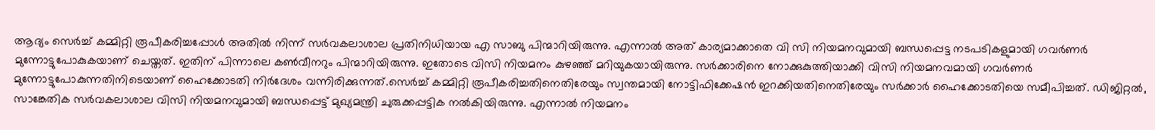ആദ്യം സെർച്ച് കമ്മിറ്റി രൂപീകരിച്ചപ്പോൾ അതിൽ നിന്ന് സർവകലാശാല പ്രതിനിധിയായ എ സാബു പിന്മാറിയിരുന്നു. എന്നാൽ അത് കാര്യമാക്കാതെ വി സി നിയമനവുമായി ബന്ധപ്പെട്ട നടപടികളുമായി ഗവർണർ മുന്നോട്ടുപോകുകയാണ് ചെയ്തത്. ഇതിന് പിന്നാലെ കൺവീനറും പിന്മാറിയിരുന്നു. ഇതോടെ വിസി നിയമനം കുഴഞ്ഞ് മറിയുകയായിരുന്നു. സർക്കാരിനെ നോക്കുകുത്തിയാക്കി വിസി നിയമനവമായി ഗവർണർ മുന്നോട്ടുപോകുന്നതിനിടെയാണ് ഹൈക്കോടതി നിർദേശം വന്നിരിക്കുന്നത്.സെർച്ച് കമ്മിറ്റി രൂപീകരിച്ചതിനെതിരേയും സ്വന്തമായി നോട്ടിഫിക്കേഷൻ ഇറക്കിയതിനെതിരേയും സർക്കാർ ഹൈക്കോടതിയെ സമീപിച്ചത്. ഡിജിറ്റൽ, സാങ്കേതിക സർവകലാശാല വിസി നിയമനവുമായി ബന്ധപ്പെട്ട് മുഖ്യമന്ത്രി ചുരുക്കപ്പട്ടിക നൽകിയിരുന്നു. എന്നാൽ നിയമനം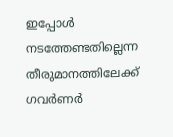ഇപ്പോൾ നടത്തേണ്ടതില്ലെന്ന തീരുമാനത്തിലേക്ക് ഗവർണർ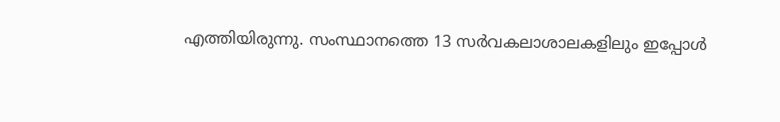എത്തിയിരുന്നു. സംസ്ഥാനത്തെ 13 സർവകലാശാലകളിലും ഇപ്പോൾ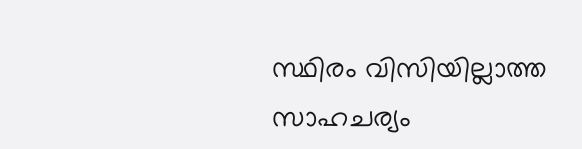സ്ഥിരം വിസിയില്ലാത്ത സാഹചര്യം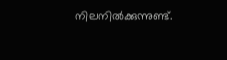നിലനിൽക്കുന്നുണ്ട്.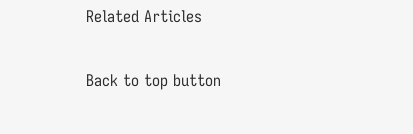Related Articles

Back to top button